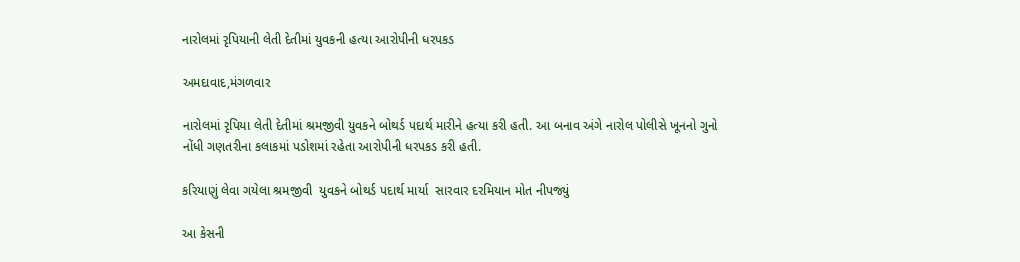નારોલમાં રૃપિયાની લેતી દેતીમાં યુવકની હત્યા આરોપીની ધરપકડ

અમદાવાદ,મંગળવાર

નારોલમાં રૃપિયા લેતી દેતીમાં શ્રમજીવી યુવકને બોથર્ડ પદાર્થ મારીને હત્યા કરી હતી. આ બનાવ અંગે નારોલ પોલીસે ખૂનનો ગુનો નોંધી ગણતરીના કલાકમાં પડોશમાં રહેતા આરોપીની ધરપકડ કરી હતી.

કરિયાણું લેવા ગયેલા શ્રમજીવી  યુવકને બોથર્ડ પદાર્થ માર્યા  સારવાર દરમિયાન મોત નીપજ્યું

આ કેસની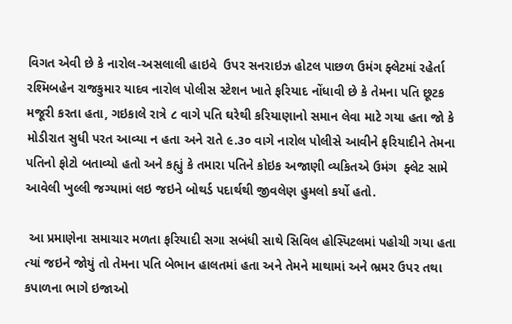વિગત એવી છે કે નારોલ-અસલાલી હાઇવે  ઉપર સનરાઇઝ હોટલ પાછળ ઉમંગ ફ્લેટમાં રહેર્તા રશ્મિબહેન રાજકુમાર યાદવ નારોલ પોલીસ સ્ટેશન ખાતે ફરિયાદ નોંધાવી છે કે તેમના પતિ છૂટક મજૂરી કરતા હતા, ગઇકાલે રાત્રે ૮ વાગે પતિ ઘરેથી કરિયાણાનો સમાન લેવા માટે ગયા હતા જો કે મોડીરાત સુધી પરત આવ્યા ન હતા અને રાતે ૯.૩૦ વાગે નારોલ પોલીસે આવીને ફરિયાદીને તેમના પતિનો ફોટો બતાવ્યો હતો અને કહ્યું કે તમારા પતિને કોઇક અજાણી વ્યકિતએ ઉમંગ  ફ્લેટ સામે આવેલી ખુલ્લી જગ્યામાં લઇ જઇને બોથર્ડ પદાર્થથી જીવલેણ હુમલો કર્યો હતો.

 આ પ્રમાણેના સમાચાર મળતા ફરિયાદી સગા સબંધી સાથે સિવિલ હોસ્પિટલમાં પહોચી ગયા હતા ત્યાં જઇને જોયું તો તેમના પતિ બેભાન હાલતમાં હતા અને તેમને માથામાં અને ભ્રમર ઉપર તથા કપાળના ભાગે ઇજાઓ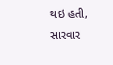થઇ હતી, સારવાર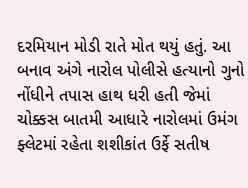દરમિયાન મોડી રાતે મોત થયું હતું. આ બનાવ અંગે નારોલ પોલીસે હત્યાનો ગુનો નોંધીને તપાસ હાથ ધરી હતી જેમાં ચોક્કસ બાતમી આધારે નારોલમાં ઉમંગ ફ્લેટમાં રહેતા શશીકાંત ઉર્ફે સતીષ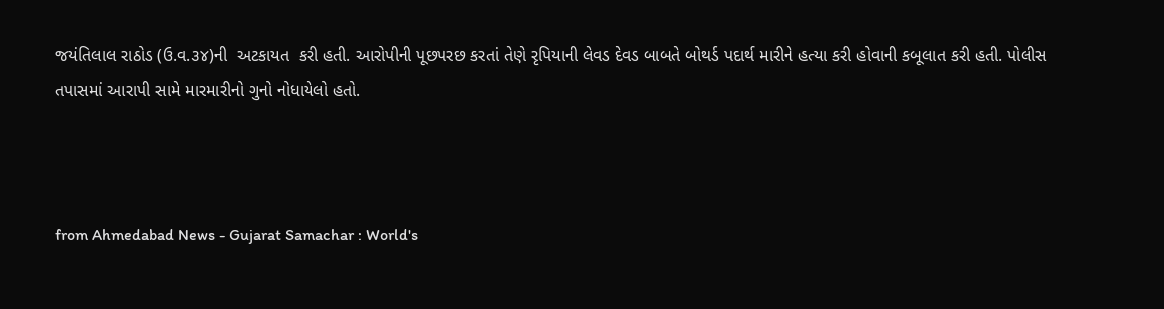જયંતિલાલ રાઠોડ (ઉ.વ.૩૪)ની  અટકાયત  કરી હતી. આરોપીની પૂછપરછ કરતાં તેણે રૃપિયાની લેવડ દેવડ બાબતે બોથર્ડ પદાર્થ મારીને હત્યા કરી હોવાની કબૂલાત કરી હતી. પોલીસ તપાસમાં આરાપી સામે મારમારીનો ગુનો નોધાયેલો હતો.



from Ahmedabad News - Gujarat Samachar : World's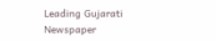Leading Gujarati Newspaper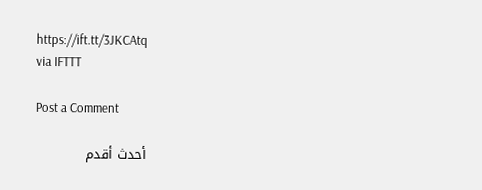https://ift.tt/3JKCAtq
via IFTTT

Post a Comment

أحدث أقدم